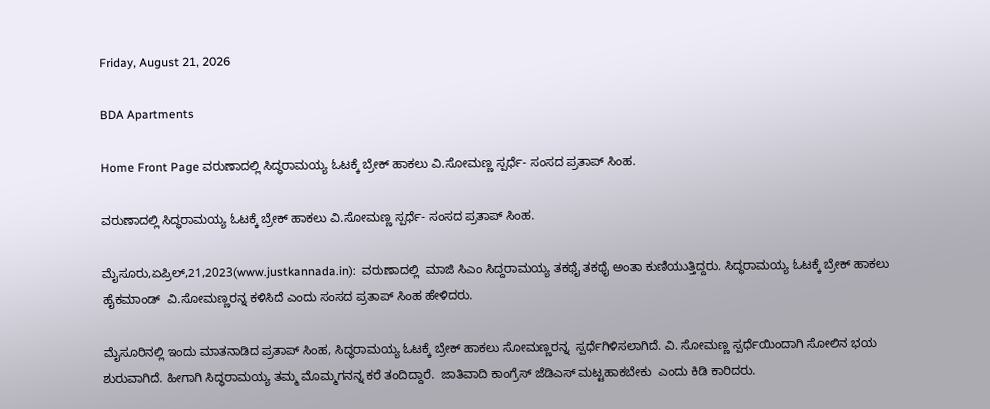Friday, August 21, 2026

BDA Apartments

Home Front Page ವರುಣಾದಲ್ಲಿ ಸಿದ್ಧರಾಮಯ್ಯ ಓಟಕ್ಕೆ ಬ್ರೇಕ್ ಹಾಕಲು ವಿ.ಸೋಮಣ್ಣ ಸ್ಪರ್ಧೆ- ಸಂಸದ ಪ್ರತಾಪ್ ಸಿಂಹ.

ವರುಣಾದಲ್ಲಿ ಸಿದ್ಧರಾಮಯ್ಯ ಓಟಕ್ಕೆ ಬ್ರೇಕ್ ಹಾಕಲು ವಿ.ಸೋಮಣ್ಣ ಸ್ಪರ್ಧೆ- ಸಂಸದ ಪ್ರತಾಪ್ ಸಿಂಹ.

ಮೈಸೂರು,ಏಪ್ರಿಲ್,21,2023(www.justkannada.in):  ವರುಣಾದಲ್ಲಿ  ಮಾಜಿ ಸಿಎಂ ಸಿದ್ದರಾಮಯ್ಯ ತಕಥೈ ತಕಥೈ ಅಂತಾ ಕುಣಿಯುತ್ತಿದ್ದರು. ಸಿದ್ಧರಾಮಯ್ಯ ಓಟಕ್ಕೆ ಬ್ರೇಕ್ ಹಾಕಲು  ಹೈಕಮಾಂಡ್  ವಿ.ಸೋಮಣ್ಣರನ್ನ ಕಳಿಸಿದೆ ಎಂದು ಸಂಸದ ಪ್ರತಾಪ್ ಸಿಂಹ ಹೇಳಿದರು.

ಮೈಸೂರಿನಲ್ಲಿ ಇಂದು ಮಾತನಾಡಿದ ಪ್ರತಾಪ್ ಸಿಂಹ, ಸಿದ್ಧರಾಮಯ್ಯ ಓಟಕ್ಕೆ ಬ್ರೇಕ್ ಹಾಕಲು ಸೋಮಣ್ಣರನ್ನ  ಸ್ಪರ್ಧೆಗಿಳಿಸಲಾಗಿದೆ. ವಿ. ಸೋಮಣ್ಣ ಸ್ಪರ್ಧೆಯಿಂದಾಗಿ ಸೋಲಿನ ಭಯ ಶುರುವಾಗಿದೆ. ಹೀಗಾಗಿ ಸಿದ್ಧರಾಮಯ್ಯ ತಮ್ಮ ಮೊಮ್ಮಗನನ್ನ ಕರೆ ತಂದಿದ್ದಾರೆ.  ಜಾತಿವಾದಿ ಕಾಂಗ್ರೆಸ್ ಜೆಡಿಎಸ್ ಮಟ್ಟಹಾಕಬೇಕು  ಎಂದು ಕಿಡಿ ಕಾರಿದರು.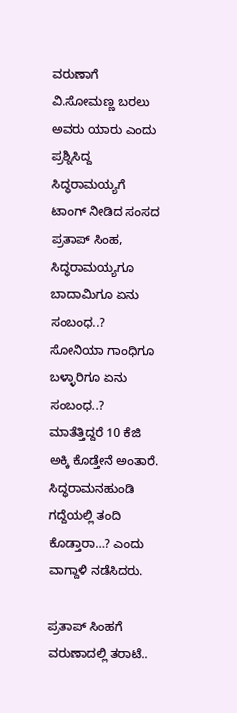ವರುಣಾಗೆ ವಿ.ಸೋಮಣ್ಣ ಬರಲು ಅವರು ಯಾರು ಎಂದು ಪ್ರಶ್ನಿಸಿದ್ದ ಸಿದ್ಧರಾಮಯ್ಯಗೆ ಟಾಂಗ್ ನೀಡಿದ ಸಂಸದ ಪ್ರತಾಪ್ ಸಿಂಹ, ಸಿದ್ಧರಾಮಯ್ಯಗೂ ಬಾದಾಮಿಗೂ ಏನು ಸಂಬಂಧ..?  ಸೋನಿಯಾ ಗಾಂಧಿಗೂ ಬಳ್ಳಾರಿಗೂ ಏನು ಸಂಬಂಧ..?  ಮಾತೆತ್ತಿದ್ದರೆ 10 ಕೆಜಿ  ಅಕ್ಕಿ ಕೊಡ್ತೇನೆ ಅಂತಾರೆ. ಸಿದ್ಧರಾಮನಹುಂಡಿ ಗದ್ದೆಯಲ್ಲಿ ತಂದಿ ಕೊಡ್ತಾರಾ…? ಎಂದು ವಾಗ್ದಾಳಿ ನಡೆಸಿದರು.

ಪ್ರತಾಪ್ ಸಿಂಹಗೆ ವರುಣಾದಲ್ಲಿ ತರಾಟೆ..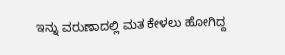ಇನ್ನು ವರುಣಾದಲ್ಲಿ ಮತ ಕೇಳಲು ಹೋಗಿದ್ದ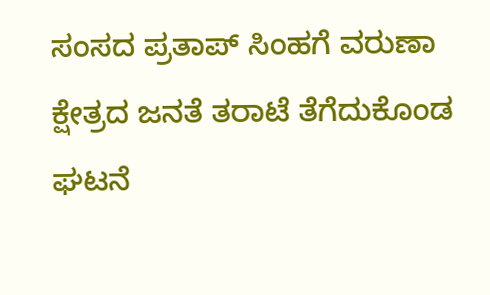ಸಂಸದ ಪ್ರತಾಪ್ ಸಿಂಹಗೆ ವರುಣಾ ಕ್ಷೇತ್ರದ ಜನತೆ ತರಾಟೆ ತೆಗೆದುಕೊಂಡ ಘಟನೆ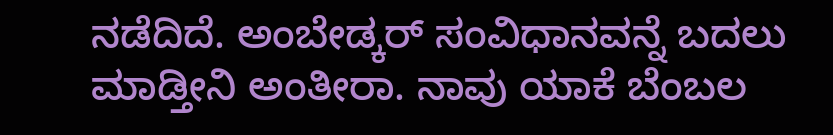ನಡೆದಿದೆ. ಅಂಬೇಡ್ಕರ್ ಸಂವಿಧಾನವನ್ನೆ ಬದಲು ಮಾಡ್ತೀನಿ ಅಂತೀರಾ. ನಾವು ಯಾಕೆ ಬೆಂಬಲ‌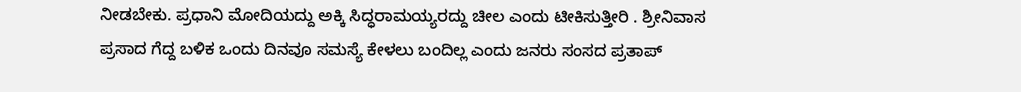ನೀಡಬೇಕು. ಪ್ರಧಾನಿ ಮೋದಿಯದ್ದು ಅಕ್ಕಿ ಸಿದ್ಧರಾಮಯ್ಯರದ್ದು ಚೀಲ ಎಂದು ಟೀಕಿಸುತ್ತೀರಿ . ಶ್ರೀನಿವಾಸ ಪ್ರಸಾದ ಗೆದ್ದ ಬಳಿಕ ಒಂದು ದಿನವೂ ಸಮಸ್ಯೆ ಕೇಳಲು ಬಂದಿಲ್ಲ ಎಂದು ಜನರು ಸಂಸದ ಪ್ರತಾಪ್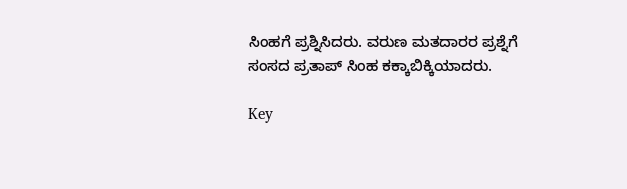ಸಿಂಹಗೆ ಪ್ರಶ್ನಿಸಿದರು. ವರುಣ ಮತದಾರರ ಪ್ರಶ್ನೆಗೆ ಸಂಸದ ಪ್ರತಾಪ್ ಸಿಂಹ ಕಕ್ಕಾಬಿಕ್ಕಿಯಾದರು.

Key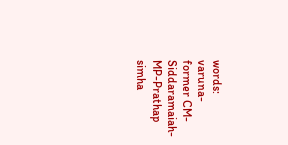words: varuna-former CM- Siddaramaiah-MP-Prathap simha